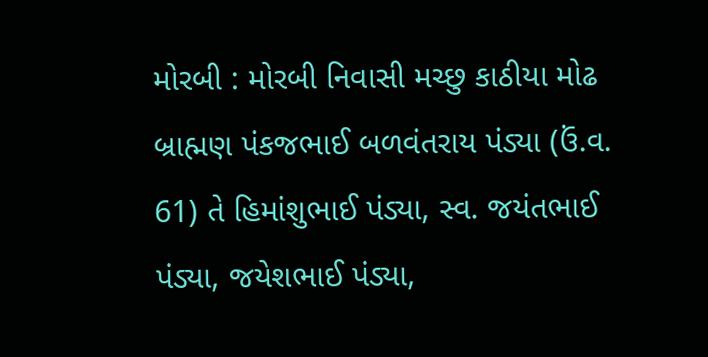મોરબી : મોરબી નિવાસી મચ્છુ કાઠીયા મોઢ બ્રાહ્મણ પંકજભાઈ બળવંતરાય પંડ્યા (ઉં.વ. 61) તે હિમાંશુભાઈ પંડ્યા, સ્વ. જયંતભાઈ પંડ્યા, જયેશભાઈ પંડ્યા,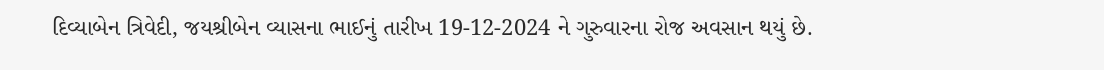દિવ્યાબેન ત્રિવેદી, જયશ્રીબેન વ્યાસના ભાઈનું તારીખ 19-12-2024 ને ગુરુવારના રોજ અવસાન થયું છે.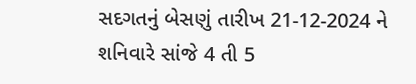સદગતનું બેસણું તારીખ 21-12-2024 ને શનિવારે સાંજે 4 તી 5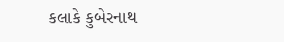કલાકે કુબેરનાથ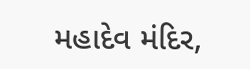મહાદેવ મંદિર,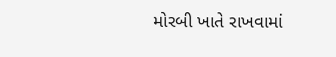મોરબી ખાતે રાખવામાં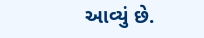આવ્યું છે.